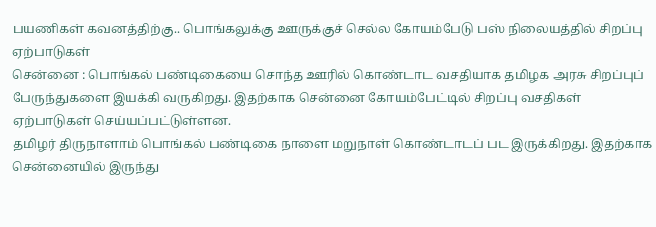பயணிகள் கவனத்திற்கு.. பொங்கலுக்கு ஊருக்குச் செல்ல கோயம்பேடு பஸ் நிலையத்தில் சிறப்பு ஏற்பாடுகள்
சென்னை : பொங்கல் பண்டிகையை சொந்த ஊரில் கொண்டாட வசதியாக தமிழக அரசு சிறப்புப் பேருந்துகளை இயக்கி வருகிறது. இதற்காக சென்னை கோயம்பேட்டில் சிறப்பு வசதிகள் ஏற்பாடுகள் செய்யப்பட்டுள்ளன.
தமிழர் திருநாளாம் பொங்கல் பண்டிகை நாளை மறுநாள் கொண்டாடப் பட இருக்கிறது. இதற்காக சென்னையில் இருந்து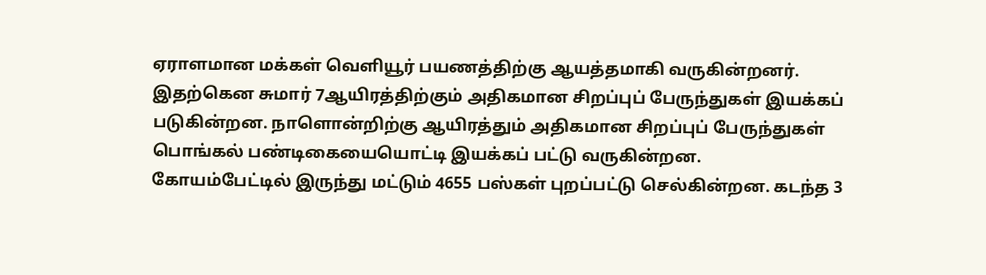ஏராளமான மக்கள் வெளியூர் பயணத்திற்கு ஆயத்தமாகி வருகின்றனர்.
இதற்கென சுமார் 7ஆயிரத்திற்கும் அதிகமான சிறப்புப் பேருந்துகள் இயக்கப் படுகின்றன. நாளொன்றிற்கு ஆயிரத்தும் அதிகமான சிறப்புப் பேருந்துகள் பொங்கல் பண்டிகையையொட்டி இயக்கப் பட்டு வருகின்றன.
கோயம்பேட்டில் இருந்து மட்டும் 4655 பஸ்கள் புறப்பட்டு செல்கின்றன. கடந்த 3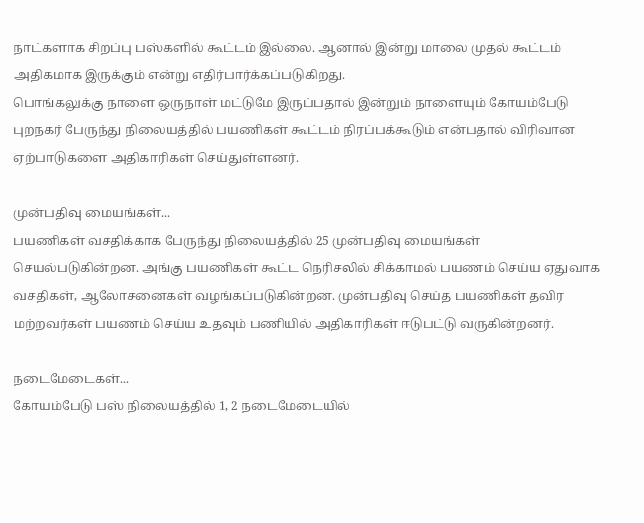நாட்களாக சிறப்பு பஸ்களில் கூட்டம் இல்லை. ஆனால் இன்று மாலை முதல் கூட்டம் அதிகமாக இருக்கும் என்று எதிர்பார்க்கப்படுகிறது.
பொங்கலுக்கு நாளை ஒருநாள் மட்டுமே இருப்பதால் இன்றும் நாளையும் கோயம்பேடு புறநகர் பேருந்து நிலையத்தில் பயணிகள் கூட்டம் நிரப்பக்கூடும் என்பதால் விரிவான ஏற்பாடுகளை அதிகாரிகள் செய்துள்ளனர்.

முன்பதிவு மையங்கள்...
பயணிகள் வசதிக்காக பேருந்து நிலையத்தில் 25 முன்பதிவு மையங்கள் செயல்படுகின்றன. அங்கு பயணிகள் கூட்ட நெரிசலில் சிக்காமல் பயணம் செய்ய ஏதுவாக வசதிகள், ஆலோசனைகள் வழங்கப்படுகின்றன. முன்பதிவு செய்த பயணிகள் தவிர மற்றவர்கள் பயணம் செய்ய உதவும் பணியில் அதிகாரிகள் ஈடுபட்டு வருகின்றனர்.

நடைமேடைகள்...
கோயம்பேடு பஸ் நிலையத்தில் 1, 2 நடைமேடையில்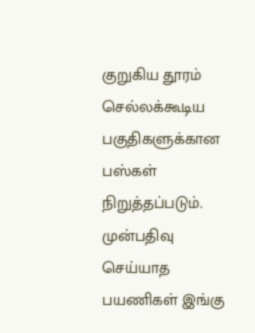குறுகிய தூரம் செல்லக்கூடிய பகுதிகளுக்கான பஸ்கள் நிறுத்தப்படும். முன்பதிவு செய்யாத பயணிகள் இங்கு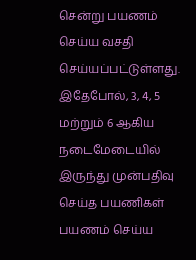சென்று பயணம் செய்ய வசதி செய்யப்பட்டுள்ளது. இதேபோல், 3, 4, 5 மற்றும் 6 ஆகிய நடைமேடையில் இருந்து முன்பதிவு செய்த பயணிகள் பயணம் செய்ய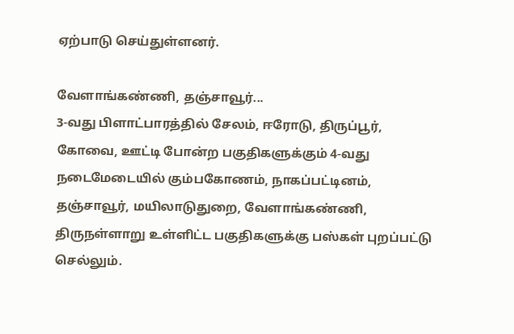ஏற்பாடு செய்துள்ளனர்.

வேளாங்கண்ணி, தஞ்சாவூர்...
3-வது பிளாட்பாரத்தில் சேலம், ஈரோடு, திருப்பூர், கோவை, ஊட்டி போன்ற பகுதிகளுக்கும் 4-வது நடைமேடையில் கும்பகோணம், நாகப்பட்டினம், தஞ்சாவூர், மயிலாடுதுறை, வேளாங்கண்ணி, திருநள்ளாறு உள்ளிட்ட பகுதிகளுக்கு பஸ்கள் புறப்பட்டு செல்லும்.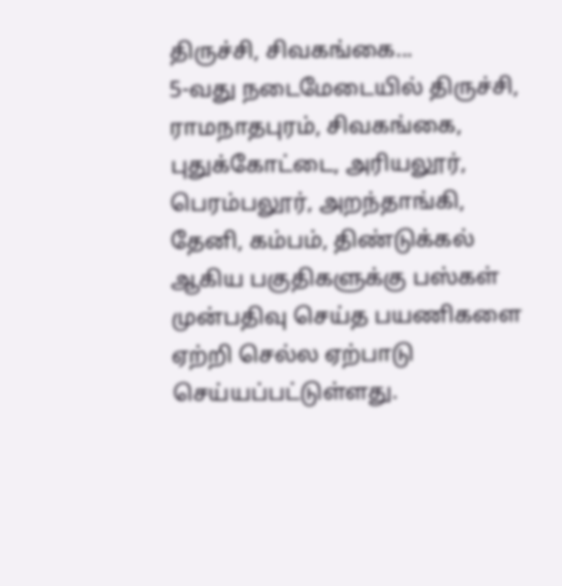திருச்சி, சிவகங்கை...
5-வது நடைமேடையில் திருச்சி, ராமநாதபுரம், சிவகங்கை, புதுக்கோட்டை, அரியலூர், பெரம்பலூர், அறந்தாங்கி, தேனி, கம்பம், திண்டுக்கல் ஆகிய பகுதிகளுக்கு பஸ்கள் முன்பதிவு செய்த பயணிகளை ஏற்றி செல்ல ஏற்பாடு செய்யப்பட்டுள்ளது.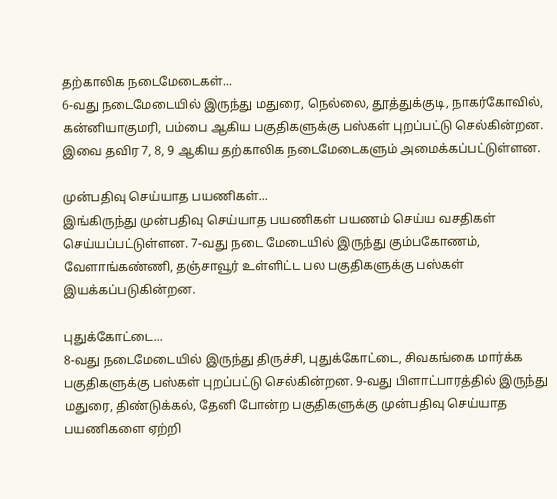தற்காலிக நடைமேடைகள்...
6-வது நடைமேடையில் இருந்து மதுரை, நெல்லை, தூத்துக்குடி, நாகர்கோவில், கன்னியாகுமரி, பம்பை ஆகிய பகுதிகளுக்கு பஸ்கள் புறப்பட்டு செல்கின்றன. இவை தவிர 7, 8, 9 ஆகிய தற்காலிக நடைமேடைகளும் அமைக்கப்பட்டுள்ளன.

முன்பதிவு செய்யாத பயணிகள்...
இங்கிருந்து முன்பதிவு செய்யாத பயணிகள் பயணம் செய்ய வசதிகள் செய்யப்பட்டுள்ளன. 7-வது நடை மேடையில் இருந்து கும்பகோணம், வேளாங்கண்ணி, தஞ்சாவூர் உள்ளிட்ட பல பகுதிகளுக்கு பஸ்கள் இயக்கப்படுகின்றன.

புதுக்கோட்டை...
8-வது நடைமேடையில் இருந்து திருச்சி, புதுக்கோட்டை, சிவகங்கை மார்க்க பகுதிகளுக்கு பஸ்கள் புறப்பட்டு செல்கின்றன. 9-வது பிளாட்பாரத்தில் இருந்து மதுரை, திண்டுக்கல், தேனி போன்ற பகுதிகளுக்கு முன்பதிவு செய்யாத பயணிகளை ஏற்றி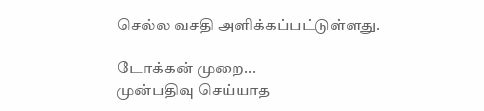செல்ல வசதி அளிக்கப்பட்டுள்ளது.

டோக்கன் முறை...
முன்பதிவு செய்யாத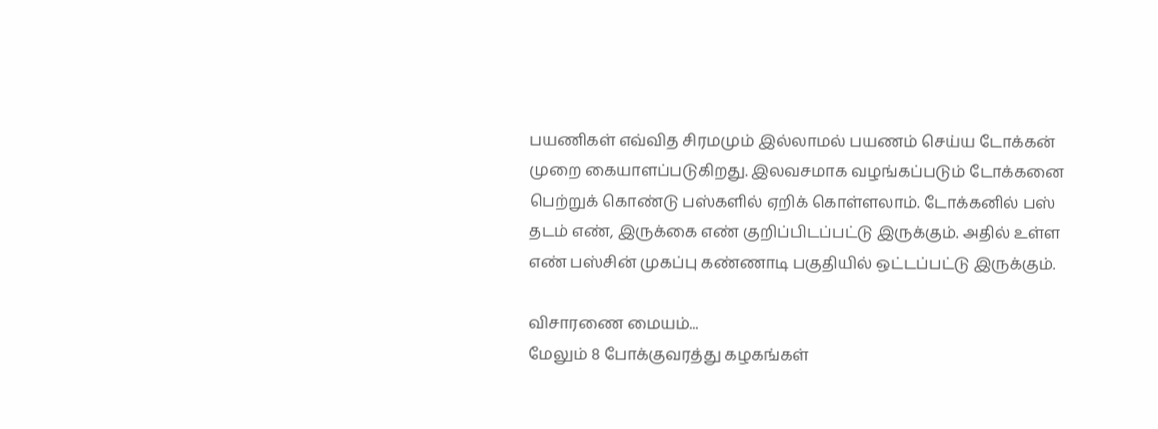பயணிகள் எவ்வித சிரமமும் இல்லாமல் பயணம் செய்ய டோக்கன் முறை கையாளப்படுகிறது. இலவசமாக வழங்கப்படும் டோக்கனை பெற்றுக் கொண்டு பஸ்களில் ஏறிக் கொள்ளலாம். டோக்கனில் பஸ் தடம் எண், இருக்கை எண் குறிப்பிடப்பட்டு இருக்கும். அதில் உள்ள எண் பஸ்சின் முகப்பு கண்ணாடி பகுதியில் ஒட்டப்பட்டு இருக்கும்.

விசாரணை மையம்...
மேலும் 8 போக்குவரத்து கழகங்கள்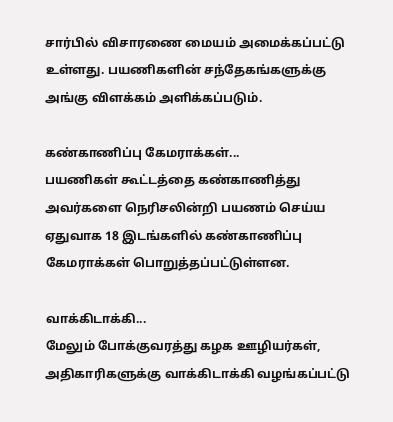சார்பில் விசாரணை மையம் அமைக்கப்பட்டு உள்ளது. பயணிகளின் சந்தேகங்களுக்கு அங்கு விளக்கம் அளிக்கப்படும்.

கண்காணிப்பு கேமராக்கள்...
பயணிகள் கூட்டத்தை கண்காணித்து அவர்களை நெரிசலின்றி பயணம் செய்ய ஏதுவாக 18 இடங்களில் கண்காணிப்பு கேமராக்கள் பொறுத்தப்பட்டுள்ளன.

வாக்கிடாக்கி...
மேலும் போக்குவரத்து கழக ஊழியர்கள், அதிகாரிகளுக்கு வாக்கிடாக்கி வழங்கப்பட்டு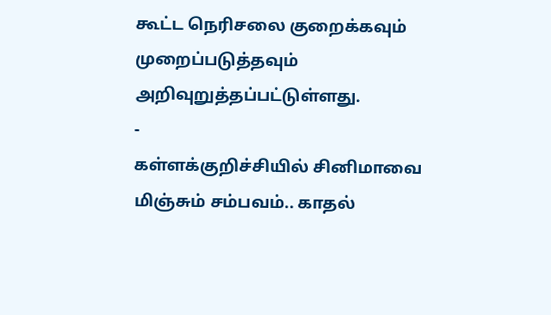கூட்ட நெரிசலை குறைக்கவும் முறைப்படுத்தவும் அறிவுறுத்தப்பட்டுள்ளது.
-
கள்ளக்குறிச்சியில் சினிமாவை மிஞ்சும் சம்பவம்.. காதல்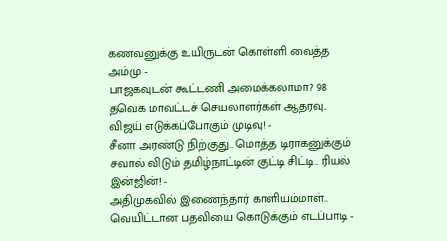கணவனுக்கு உயிருடன் கொள்ளி வைத்த அம்மு -
பாஜகவுடன் கூட்டணி அமைக்கலாமா? 98 தவெக மாவட்டச் செயலாளர்கள் ஆதரவு.. விஜய் எடுக்கப்போகும் முடிவு! -
சீனா அரண்டு நிற்குது.. மொத்த டிராகனுக்கும் சவால் விடும் தமிழ்நாட்டின் குட்டி சிட்டி.. ரியல் இன்ஜின்! -
அதிமுகவில் இணைந்தார் காளியம்மாள்.. வெயிட்டான பதவியை கொடுக்கும் எடப்பாடி -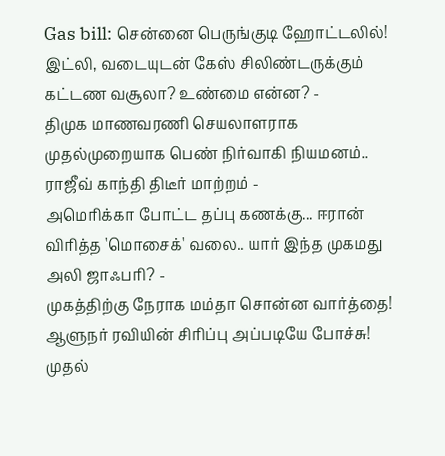Gas bill: சென்னை பெருங்குடி ஹோட்டலில்! இட்லி, வடையுடன் கேஸ் சிலிண்டருக்கும் கட்டண வசூலா? உண்மை என்ன? -
திமுக மாணவரணி செயலாளராக முதல்முறையாக பெண் நிர்வாகி நியமனம்.. ராஜீவ் காந்தி திடீர் மாற்றம் -
அமெரிக்கா போட்ட தப்பு கணக்கு... ஈரான் விரித்த 'மொசைக்' வலை.. யார் இந்த முகமது அலி ஜாஃபரி? -
முகத்திற்கு நேராக மம்தா சொன்ன வார்த்தை! ஆளுநர் ரவியின் சிரிப்பு அப்படியே போச்சு! முதல்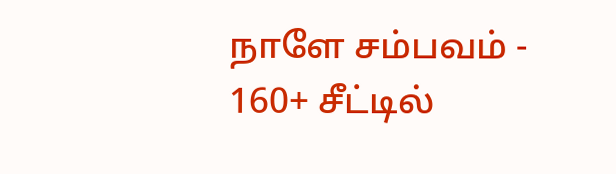நாளே சம்பவம் -
160+ சீட்டில்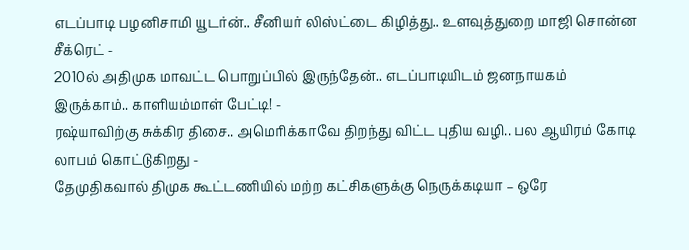எடப்பாடி பழனிசாமி யூடர்ன்.. சீனியர் லிஸ்ட்டை கிழித்து.. உளவுத்துறை மாஜி சொன்ன சீக்ரெட் -
2010ல் அதிமுக மாவட்ட பொறுப்பில் இருந்தேன்.. எடப்பாடியிடம் ஜனநாயகம் இருக்காம்.. காளியம்மாள் பேட்டி! -
ரஷ்யாவிற்கு சுக்கிர திசை.. அமெரிக்காவே திறந்து விட்ட புதிய வழி.. பல ஆயிரம் கோடி லாபம் கொட்டுகிறது -
தேமுதிகவால் திமுக கூட்டணியில் மற்ற கட்சிகளுக்கு நெருக்கடியா – ஒரே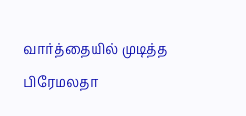வார்த்தையில் முடித்த பிரேமலதா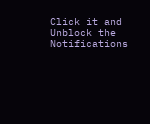Click it and Unblock the Notifications